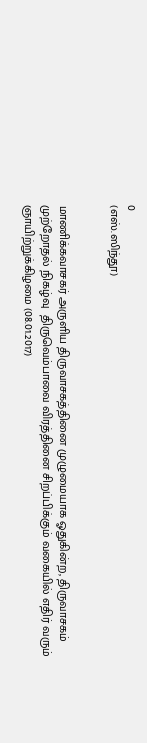0
(எஸ்.ஸிந்தூ)


மாணிக்கவாசகர் அருளிய திருவாசகத்தினை முழுமையாக ஓதுகின்ற, திருவாசகம் முற்றோதல் நிகழ்வு  திருவெம்பாவை விரத்தினை சிறப்பிக்கும் வகையில் எதிர் வரும் ஞாயிற்றுக்கிழமை (08.01.2017)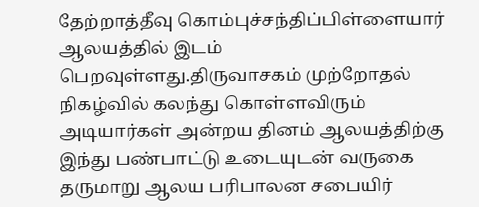தேற்றாத்தீவு கொம்புச்சந்திப்பிள்ளையார் ஆலயத்தில் இடம் பெறவுள்ளது.திருவாசகம் முற்றோதல் நிகழ்வில் கலந்து கொள்ளவிரும் அடியார்கள் அன்றய தினம் ஆலயத்திற்கு இந்து பண்பாட்டு உடையுடன் வருகை தருமாறு ஆலய பரிபாலன சபையிர்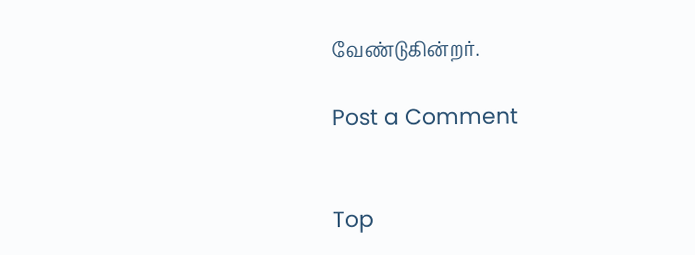வேண்டுகின்றர்.

Post a Comment


Top